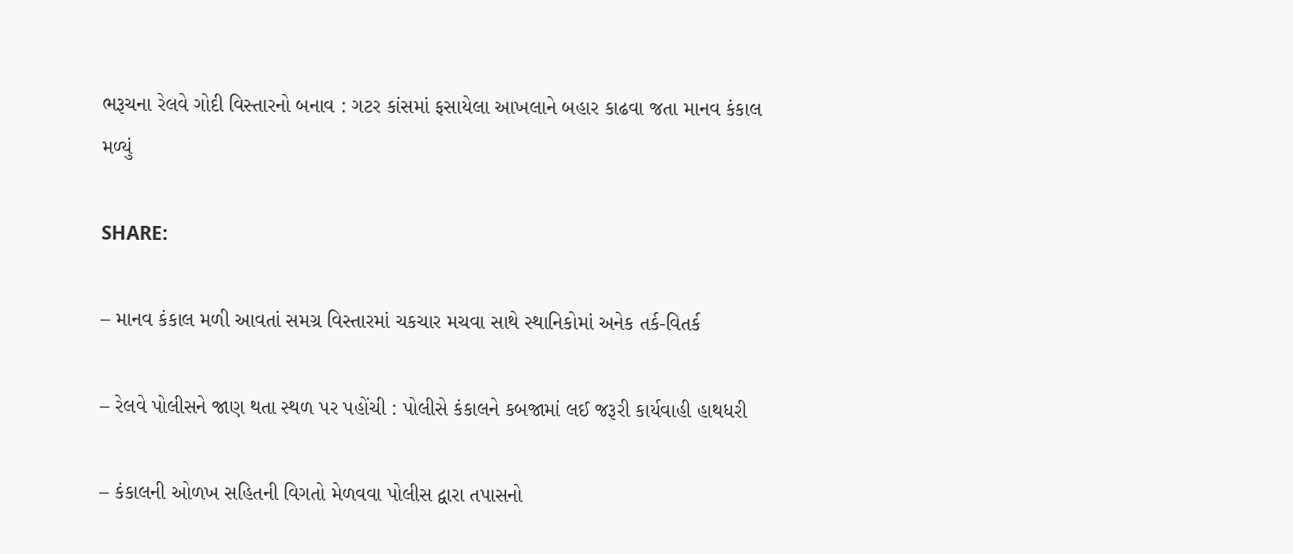ભરૂચના રેલવે ગોદી વિસ્તારનો બનાવ : ગટર કાંસમાં ફસાયેલા આખલાને બહાર કાઢવા જતા માનવ કંકાલ મળ્યું

SHARE:

– માનવ કંકાલ મળી આવતાં સમગ્ર વિસ્તારમાં ચકચાર મચવા સાથે સ્થાનિકોમાં અનેક તર્ક-વિતર્ક

– રેલવે પોલીસને જાણ થતા સ્થળ પર પહોંચી : પોલીસે કંકાલને કબજામાં લઈ જરૂરી કાર્યવાહી હાથધરી

– કંકાલની ઓળખ સહિતની વિગતો મેળવવા પોલીસ દ્વારા તપાસનો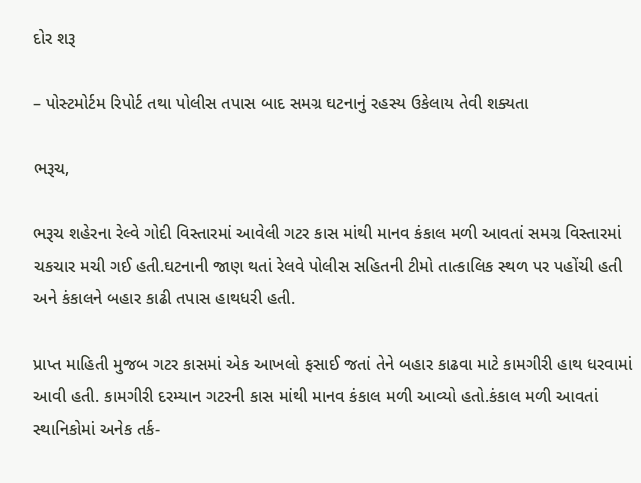દોર શરૂ

– પોસ્ટમોર્ટમ રિપોર્ટ તથા પોલીસ તપાસ બાદ સમગ્ર ઘટનાનું રહસ્ય ઉકેલાય તેવી શક્યતા

ભરૂચ,

ભરૂચ શહેરના રેલ્વે ગોદી વિસ્તારમાં આવેલી ગટર કાસ માંથી માનવ કંકાલ મળી આવતાં સમગ્ર વિસ્તારમાં ચકચાર મચી ગઈ હતી.ઘટનાની જાણ થતાં રેલવે પોલીસ સહિતની ટીમો તાત્કાલિક સ્થળ પર પહોંચી હતી અને કંકાલને બહાર કાઢી તપાસ હાથધરી હતી.

પ્રાપ્ત માહિતી મુજબ ગટર કાસમાં એક આખલો ફસાઈ જતાં તેને બહાર કાઢવા માટે કામગીરી હાથ ધરવામાં આવી હતી. કામગીરી દરમ્યાન ગટરની કાસ માંથી માનવ કંકાલ મળી આવ્યો હતો.કંકાલ મળી આવતાં સ્થાનિકોમાં અનેક તર્ક-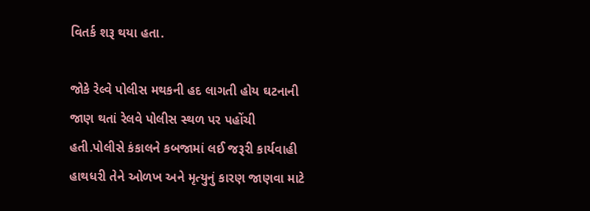વિતર્ક શરૂ થયા હતા.

જોકે રેલ્વે પોલીસ મથકની હદ લાગતી હોય ઘટનાની જાણ થતાં રેલવે પોલીસ સ્થળ પર પહોંચી હતી.પોલીસે કંકાલને કબજામાં લઈ જરૂરી કાર્યવાહી હાથધરી તેને ઓળખ અને મૃત્યુનું કારણ જાણવા માટે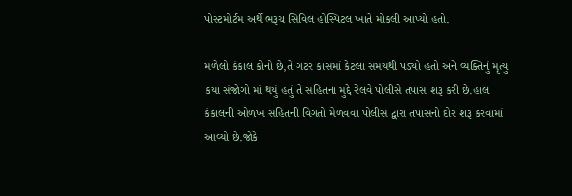પોસ્ટમોર્ટમ અર્થે ભરૂચ સિવિલ હોસ્પિટલ ખાતે મોકલી આપ્યો હતો.

મળેલો કંકાલ કોનો છે,તે ગટર કાસમાં કેટલા સમયથી પડ્યો હતો અને વ્યક્તિનું મૃત્યુ કયા સંજોગો માં થયું હતું તે સહિતના મુદ્દે રેલવે પોલીસે તપાસ શરૂ કરી છે.હાલ કંકાલની ઓળખ સહિતની વિગતો મેળવવા પોલીસ દ્વારા તપાસનો દોર શરૂ કરવામાં આવ્યો છે.જોકે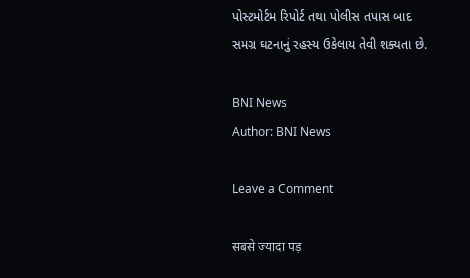પોસ્ટમોર્ટમ રિપોર્ટ તથા પોલીસ તપાસ બાદ સમગ્ર ઘટનાનું રહસ્ય ઉકેલાય તેવી શક્યતા છે.

BNI News
Author: BNI News

Leave a Comment

सबसे ज्यादा पड़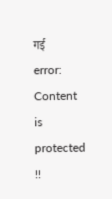गई
error: Content is protected !!